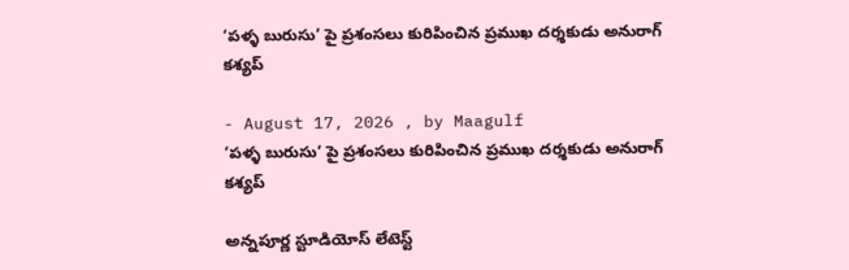‘పళ్ళ బురుసు’ పై ప్రశంసలు కురిపించిన ప్రముఖ దర్శకుడు అనురాగ్ కశ్యప్

- August 17, 2026 , by Maagulf
‘పళ్ళ బురుసు’ పై ప్రశంసలు కురిపించిన ప్రముఖ దర్శకుడు అనురాగ్ కశ్యప్

అన్నపూర్ణ స్టూడియోస్ లేటెస్ట్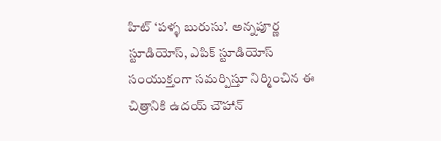హిట్ ‘పళ్ళ బురుసు’. అన్నపూర్ణ స్టూడియోస్, ఎపిక్ స్టూడియోస్ సంయుక్తంగా సమర్పిస్తూ నిర్మించిన ఈ చిత్రానికి ఉదయ్ చౌహాన్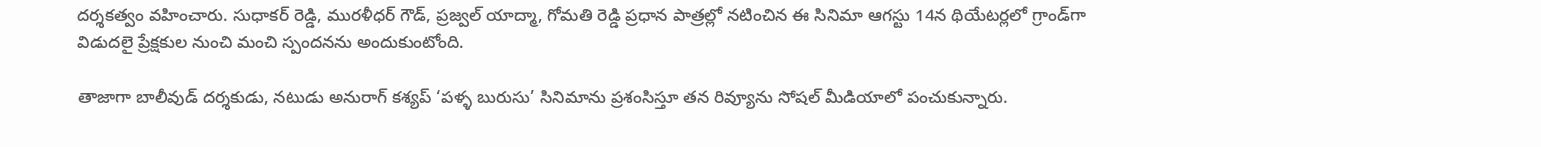దర్శకత్వం వహించారు. సుధాకర్ రెడ్డి, మురళీధర్ గౌడ్, ప్రజ్వల్ యాద్మా, గోమతి రెడ్డి ప్రధాన పాత్రల్లో నటించిన ఈ సినిమా ఆగస్టు 14న థియేటర్లలో గ్రాండ్‌గా విడుదలై ప్రేక్షకుల నుంచి మంచి స్పందనను అందుకుంటోంది.

తాజాగా బాలీవుడ్ దర్శకుడు, నటుడు అనురాగ్ కశ్యప్ ‘పళ్ళ బురుసు’ సినిమాను ప్రశంసిస్తూ తన రివ్యూను సోషల్ మీడియాలో పంచుకున్నారు.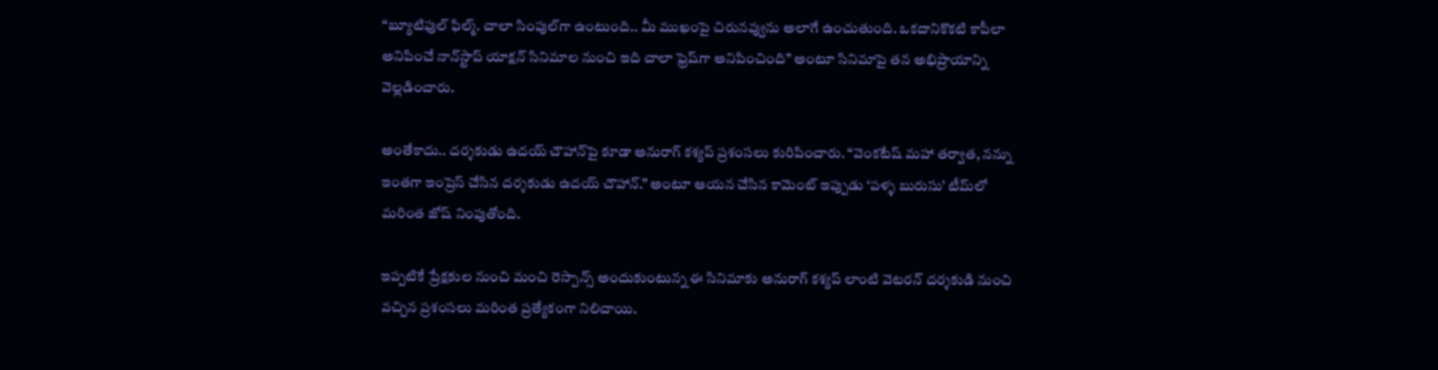“బ్యూటిఫుల్ ఫిల్మ్. చాలా సింపుల్‌గా ఉంటుంది.. మీ ముఖంపై చిరునవ్వును అలాగే ఉంచుతుంది. ఒకదానికొకటి కాపీలా అనిపించే నాన్‌స్టాప్ యాక్షన్ సినిమాల నుంచి ఇది చాలా ఫ్రెష్‌గా అనిపించింది” అంటూ సినిమాపై తన అభిప్రాయాన్ని వెల్లడించారు.

అంతేకాదు.. దర్శకుడు ఉదయ్ చౌహాన్‌పై కూడా అనురాగ్ కశ్యప్ ప్రశంసలు కురిపించారు. “వెంకటేష్ మహా తర్వాత, నన్ను ఇంతగా ఇంప్రెస్ చేసిన దర్శకుడు ఉదయ్ చౌహాన్.” అంటూ ఆయన చేసిన కామెంట్ ఇప్పుడు ‘పళ్ళ బురుసు’ టీమ్‌లో మరింత జోష్ నింపుతోంది.

ఇప్పటికే ప్రేక్షకుల నుంచి మంచి రెస్పాన్స్ అందుకుంటున్న ఈ సినిమాకు అనురాగ్ కశ్యప్ లాంటి వెటరన్ దర్శకుడి నుంచి వచ్చిన ప్రశంసలు మరింత ప్రత్యేకంగా నిలిచాయి.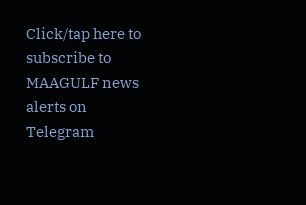Click/tap here to subscribe to MAAGULF news alerts on Telegram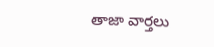తాజా వార్తలు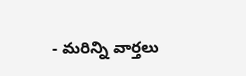- మరిన్ని వార్తలు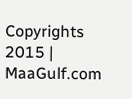Copyrights 2015 | MaaGulf.com